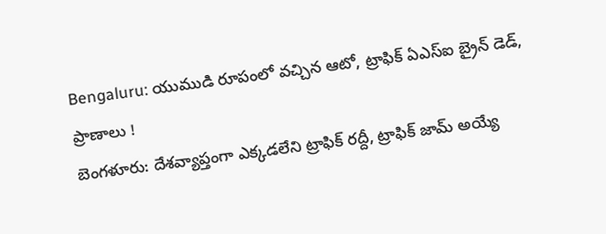Bengaluru: యుముడి రూపంలో వచ్చిన ఆటో, ట్రాఫిక్ ఏఎస్ఐ బ్రైన్ డెడ్, ప్రాణాలు !
బెంగళూరు: దేశవ్యాప్తంగా ఎక్కడలేని ట్రాఫిక్ రద్దీ, ట్రాఫిక్ జామ్ అయ్యే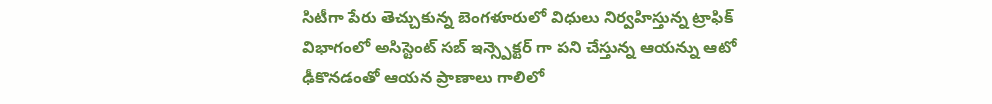సిటీగా పేరు తెచ్చుకున్న బెంగళూరులో విధులు నిర్వహిస్తున్న ట్రాఫిక్ విభాగంలో అసిస్టెంట్ సబ్ ఇన్స్పెక్టర్ గా పని చేస్తున్న ఆయన్ను ఆటో ఢీకొనడంతో ఆయన ప్రాణాలు గాలిలో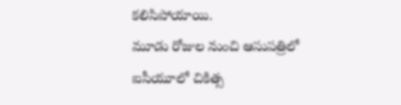కలిసిపోయాయి.
మూడు రోజుల నుంచి ఆసుపత్రిలో ఐసీయూలో చికిత్స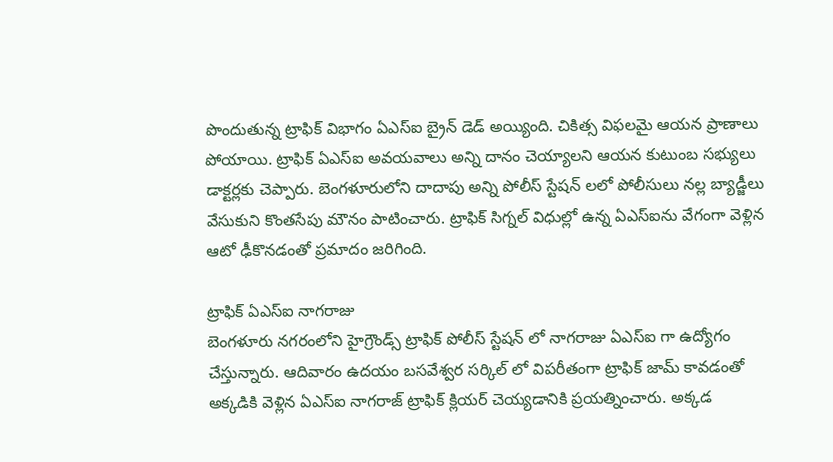పొందుతున్న ట్రాఫిక్ విభాగం ఏఎస్ఐ బ్రైన్ డెడ్ అయ్యింది. చికిత్స విఫలమై ఆయన ప్రాణాలు పోయాయి. ట్రాఫిక్ ఏఎస్ఐ అవయవాలు అన్ని దానం చెయ్యాలని ఆయన కుటుంబ సభ్యులు డాక్టర్లకు చెప్పారు. బెంగళూరులోని దాదాపు అన్ని పోలీస్ స్టేషన్ లలో పోలీసులు నల్ల బ్యాడ్జీలు వేసుకుని కొంతసేపు మౌనం పాటించారు. ట్రాఫిక్ సిగ్నల్ విధుల్లో ఉన్న ఏఎస్ఐను వేగంగా వెళ్లిన ఆటో ఢీకొనడంతో ప్రమాదం జరిగింది.

ట్రాఫిక్ ఏఎస్ఐ నాగరాజు
బెంగళూరు నగరంలోని హైగ్రౌండ్స్ ట్రాఫిక్ పోలీస్ స్టేషన్ లో నాగరాజు ఏఎస్ఐ గా ఉద్యోగం చేస్తున్నారు. ఆదివారం ఉదయం బసవేశ్వర సర్కిల్ లో విపరీతంగా ట్రాఫిక్ జామ్ కావడంతో అక్కడికి వెళ్లిన ఏఎస్ఐ నాగరాజ్ ట్రాఫిక్ క్లియర్ చెయ్యడానికి ప్రయత్నించారు. అక్కడ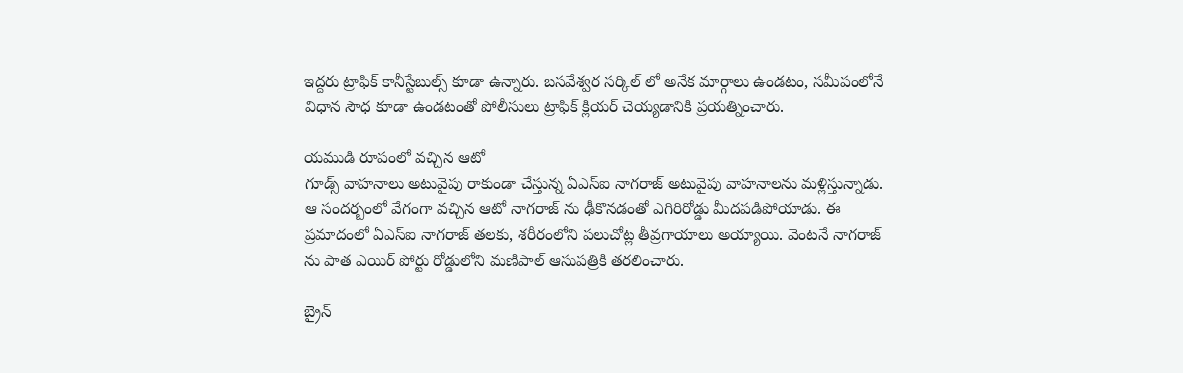ఇద్దరు ట్రాఫిక్ కానీస్టేబుల్స్ కూడా ఉన్నారు. బసవేశ్వర సర్కిల్ లో అనేక మార్గాలు ఉండటం, సమీపంలోనే విధాన సౌధ కూడా ఉండటంతో పోలీసులు ట్రాఫిక్ క్లియర్ చెయ్యడానికి ప్రయత్నించారు.

యముడి రూపంలో వచ్చిన ఆటో
గూడ్స్ వాహనాలు అటువైపు రాకుండా చేస్తున్న ఏఎస్ఐ నాగరాజ్ అటువైపు వాహనాలను మళ్లిస్తున్నాడు. ఆ సందర్బంలో వేగంగా వచ్చిన ఆటో నాగరాజ్ ను ఢీకొనడంతో ఎగిరిరోడ్డు మీదపడిపోయాడు. ఈ ప్రమాదంలో ఏఎస్ఐ నాగరాజ్ తలకు, శరీరంలోని పలుచోట్ల తీవ్రగాయాలు అయ్యాయి. వెంటనే నాగరాజ్ ను పాత ఎయిర్ పోర్టు రోడ్డులోని మణిపాల్ ఆసుపత్రికి తరలించారు.

బ్రైన్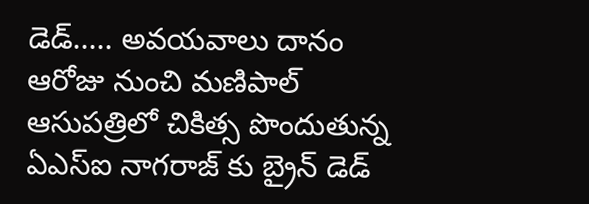డెడ్..... అవయవాలు దానం
ఆరోజు నుంచి మణిపాల్ ఆసుపత్రిలో చికిత్స పొందుతున్న ఏఎస్ఐ నాగరాజ్ కు బ్రైన్ డెడ్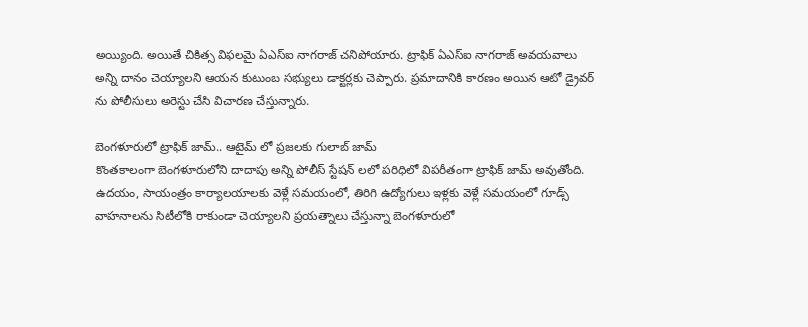అయ్యింది. అయితే చికిత్స విఫలమై ఏఎస్ఐ నాగరాజ్ చనిపోయారు. ట్రాఫిక్ ఏఎస్ఐ నాగరాజ్ అవయవాలు అన్ని దానం చెయ్యాలని ఆయన కుటుంబ సభ్యులు డాక్టర్లకు చెప్పారు. ప్రమాదానికి కారణం అయిన ఆటో డ్రైవర్ ను పోలీసులు అరెస్టు చేసి విచారణ చేస్తున్నారు.

బెంగళూరులో ట్రాఫిక్ జామ్.. ఆటైమ్ లో ప్రజలకు గులాబ్ జామ్
కొంతకాలంగా బెంగళూరులోని దాదాపు అన్ని పోలీస్ స్టేషన్ లలో పరిధిలో విపరీతంగా ట్రాఫిక్ జామ్ అవుతోంది. ఉదయం, సాయంత్రం కార్యాలయాలకు వెళ్లే సమయంలో, తిరిగి ఉద్యోగులు ఇళ్లకు వెళ్లే సమయంలో గూడ్స్ వాహనాలను సిటీలోకి రాకుండా చెయ్యాలని ప్రయత్నాలు చేస్తున్నా బెంగళూరులో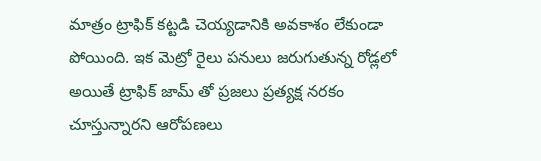మాత్రం ట్రాఫిక్ కట్టడి చెయ్యడానికి అవకాశం లేకుండా పోయింది. ఇక మెట్రో రైలు పనులు జరుగుతున్న రోడ్లలో అయితే ట్రాఫిక్ జామ్ తో ప్రజలు ప్రత్యక్ష నరకం చూస్తున్నారని ఆరోపణలు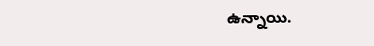ఉన్నాయి.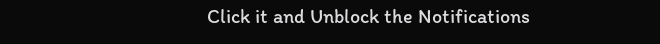Click it and Unblock the Notifications